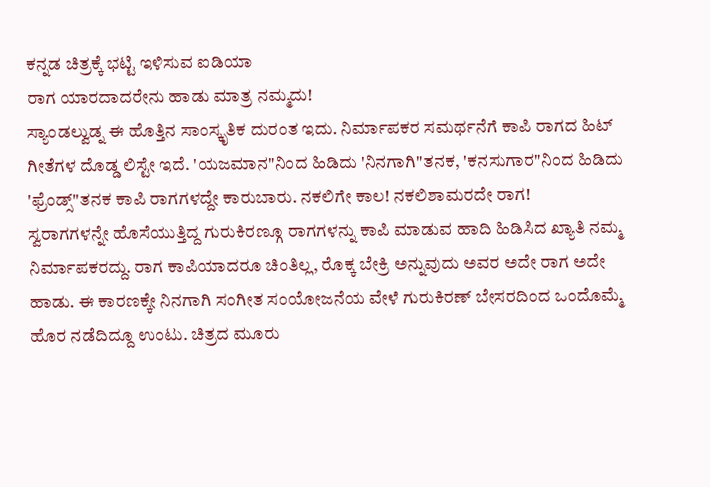ಕನ್ನಡ ಚಿತ್ರಕ್ಕೆ ಭಟ್ಟಿ ಇಳಿಸುವ ಐಡಿಯಾ
ರಾಗ ಯಾರದಾದರೇನು ಹಾಡು ಮಾತ್ರ ನಮ್ಮದು!
ಸ್ಯಾಂಡಲ್ವುಡ್ನ ಈ ಹೊತ್ತಿನ ಸಾಂಸ್ಕೃತಿಕ ದುರಂತ ಇದು. ನಿರ್ಮಾಪಕರ ಸಮರ್ಥನೆಗೆ ಕಾಪಿ ರಾಗದ ಹಿಟ್ ಗೀತೆಗಳ ದೊಡ್ಡ ಲಿಸ್ಟೇ ಇದೆ. 'ಯಜಮಾನ"ನಿಂದ ಹಿಡಿದು 'ನಿನಗಾಗಿ"ತನಕ, 'ಕನಸುಗಾರ"ನಿಂದ ಹಿಡಿದು 'ಫ್ರೆಂಡ್ಸ್"ತನಕ ಕಾಪಿ ರಾಗಗಳದ್ದೇ ಕಾರುಬಾರು. ನಕಲಿಗೇ ಕಾಲ! ನಕಲಿಶಾಮರದೇ ರಾಗ!
ಸ್ವರಾಗಗಳನ್ನೇ ಹೊಸೆಯುತ್ತಿದ್ದ ಗುರುಕಿರಣ್ಗೂ ರಾಗಗಳನ್ನು ಕಾಪಿ ಮಾಡುವ ಹಾದಿ ಹಿಡಿಸಿದ ಖ್ಯಾತಿ ನಮ್ಮ ನಿರ್ಮಾಪಕರದ್ದು. ರಾಗ ಕಾಪಿಯಾದರೂ ಚಿಂತಿಲ್ಲ, ರೊಕ್ಕ ಬೇಕ್ರಿ ಅನ್ನುವುದು ಅವರ ಅದೇ ರಾಗ ಅದೇ ಹಾಡು. ಈ ಕಾರಣಕ್ಕೇ ನಿನಗಾಗಿ ಸಂಗೀತ ಸಂಯೋಜನೆಯ ವೇಳೆ ಗುರುಕಿರಣ್ ಬೇಸರದಿಂದ ಒಂದೊಮ್ಮೆ ಹೊರ ನಡೆದಿದ್ದೂ ಉಂಟು. ಚಿತ್ರದ ಮೂರು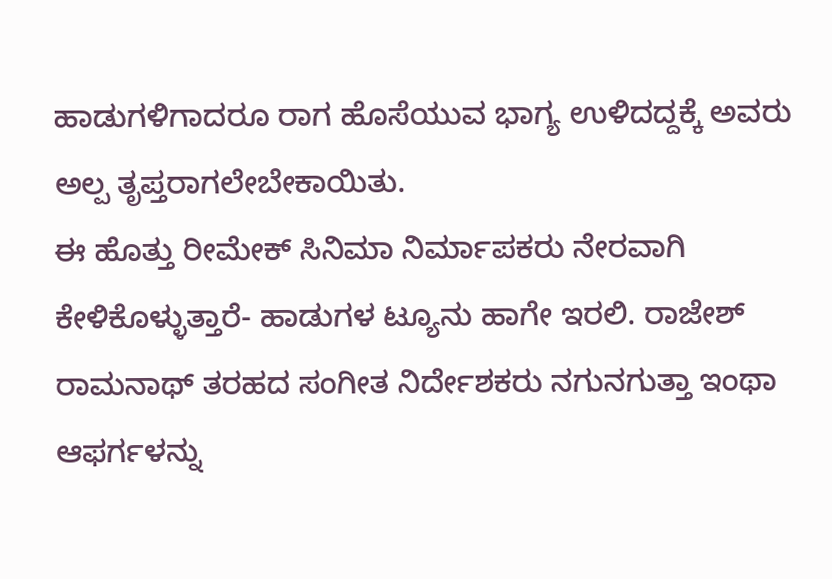ಹಾಡುಗಳಿಗಾದರೂ ರಾಗ ಹೊಸೆಯುವ ಭಾಗ್ಯ ಉಳಿದದ್ದಕ್ಕೆ ಅವರು ಅಲ್ಪ ತೃಪ್ತರಾಗಲೇಬೇಕಾಯಿತು.
ಈ ಹೊತ್ತು ರೀಮೇಕ್ ಸಿನಿಮಾ ನಿರ್ಮಾಪಕರು ನೇರವಾಗಿ ಕೇಳಿಕೊಳ್ಳುತ್ತಾರೆ- ಹಾಡುಗಳ ಟ್ಯೂನು ಹಾಗೇ ಇರಲಿ. ರಾಜೇಶ್ ರಾಮನಾಥ್ ತರಹದ ಸಂಗೀತ ನಿರ್ದೇಶಕರು ನಗುನಗುತ್ತಾ ಇಂಥಾ ಆಫರ್ಗಳನ್ನು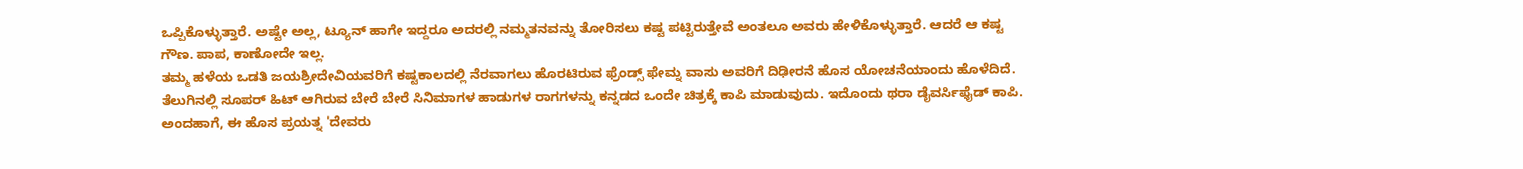ಒಪ್ಪಿಕೊಳ್ಳುತ್ತಾರೆ. ಅಷ್ಟೇ ಅಲ್ಲ, ಟ್ಯೂನ್ ಹಾಗೇ ಇದ್ದರೂ ಅದರಲ್ಲಿ ನಮ್ಮತನವನ್ನು ತೋರಿಸಲು ಕಷ್ಟ ಪಟ್ಟಿರುತ್ತೇವೆ ಅಂತಲೂ ಅವರು ಹೇಳಿಕೊಳ್ಳುತ್ತಾರೆ. ಆದರೆ ಆ ಕಷ್ಟ ಗೌಣ. ಪಾಪ, ಕಾಣೋದೇ ಇಲ್ಲ.
ತಮ್ಮ ಹಳೆಯ ಒಡತಿ ಜಯಶ್ರೀದೇವಿಯವರಿಗೆ ಕಷ್ಟಕಾಲದಲ್ಲಿ ನೆರವಾಗಲು ಹೊರಟಿರುವ ಫ್ರೆಂಡ್ಸ್ ಫೇಮ್ನ ವಾಸು ಅವರಿಗೆ ದಿಢೀರನೆ ಹೊಸ ಯೋಚನೆಯಾಂದು ಹೊಳೆದಿದೆ. ತೆಲುಗಿನಲ್ಲಿ ಸೂಪರ್ ಹಿಟ್ ಆಗಿರುವ ಬೇರೆ ಬೇರೆ ಸಿನಿಮಾಗಳ ಹಾಡುಗಳ ರಾಗಗಳನ್ನು ಕನ್ನಡದ ಒಂದೇ ಚಿತ್ರಕ್ಕೆ ಕಾಪಿ ಮಾಡುವುದು. ಇದೊಂದು ಥರಾ ಡೈವರ್ಸಿಫೈಡ್ ಕಾಪಿ. ಅಂದಹಾಗೆ, ಈ ಹೊಸ ಪ್ರಯತ್ನ 'ದೇವರು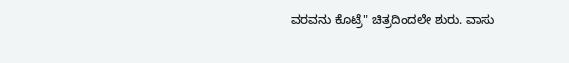ವರವನು ಕೊಟ್ರೆ" ಚಿತ್ರದಿಂದಲೇ ಶುರು. ವಾಸು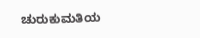ಚುರುಕುಮತಿಯ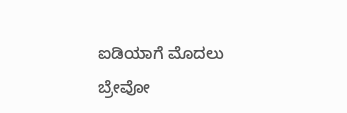ಐಡಿಯಾಗೆ ಮೊದಲು ಬ್ರೇವೋ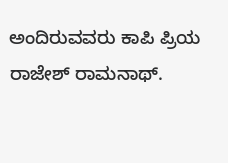ಅಂದಿರುವವರು ಕಾಪಿ ಪ್ರಿಯ ರಾಜೇಶ್ ರಾಮನಾಥ್.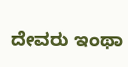ದೇವರು ಇಂಥಾ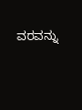ವರವನ್ನು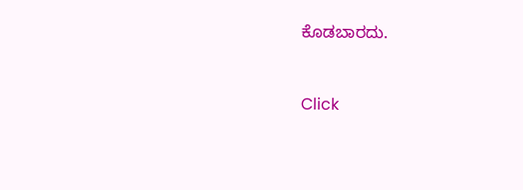ಕೊಡಬಾರದು.


Click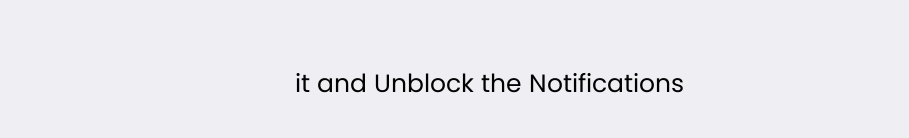it and Unblock the Notifications